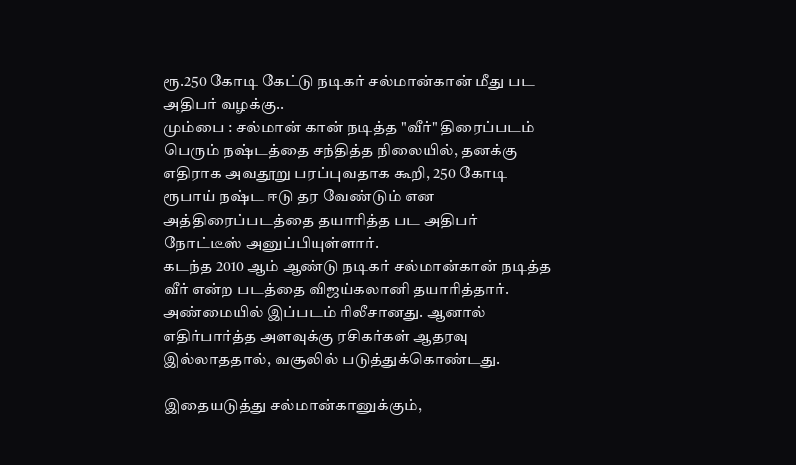ரூ.250 கோடி கேட்டு நடிகர் சல்மான்கான் மீது பட அதிபர் வழக்கு..
மும்பை : சல்மான் கான் நடித்த "வீர்" திரைப்படம் பெரும் நஷ்டத்தை சந்தித்த நிலையில், தனக்கு எதிராக அவதூறு பரப்புவதாக கூறி, 250 கோடி ரூபாய் நஷ்ட ஈடு தர வேண்டும் என அத்திரைப்படத்தை தயாரித்த பட அதிபர் நோட்டீஸ் அனுப்பியுள்ளார்.
கடந்த 2010 ஆம் ஆண்டு நடிகர் சல்மான்கான் நடித்த வீர் என்ற படத்தை விஜய்கலானி தயாரித்தார். அண்மையில் இப்படம் ரிலீசானது. ஆனால் எதிர்பார்த்த அளவுக்கு ரசிகர்கள் ஆதரவு இல்லாததால், வசூலில் படுத்துக்கொண்டது.

இதையடுத்து சல்மான்கானுக்கும்,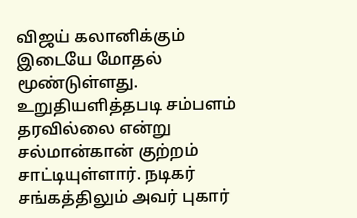விஜய் கலானிக்கும் இடையே மோதல் மூண்டுள்ளது. உறுதியளித்தபடி சம்பளம் தரவில்லை என்று சல்மான்கான் குற்றம் சாட்டியுள்ளார். நடிகர் சங்கத்திலும் அவர் புகார்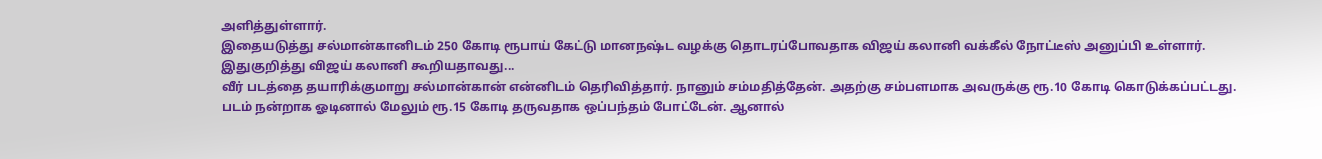அளித்துள்ளார்.
இதையடுத்து சல்மான்கானிடம் 250 கோடி ரூபாய் கேட்டு மானநஷ்ட வழக்கு தொடரப்போவதாக விஜய் கலானி வக்கீல் நோட்டீஸ் அனுப்பி உள்ளார்.
இதுகுறித்து விஜய் கலானி கூறியதாவது...
வீர் படத்தை தயாரிக்குமாறு சல்மான்கான் என்னிடம் தெரிவித்தார். நானும் சம்மதித்தேன். அதற்கு சம்பளமாக அவருக்கு ரூ.10 கோடி கொடுக்கப்பட்டது.
படம் நன்றாக ஓடினால் மேலும் ரூ.15 கோடி தருவதாக ஒப்பந்தம் போட்டேன். ஆனால்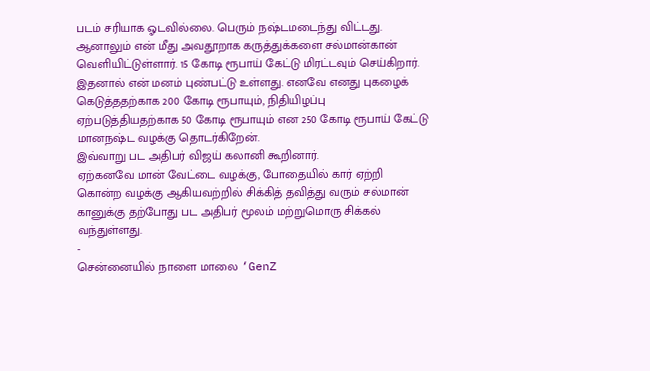படம் சரியாக ஓடவில்லை. பெரும் நஷ்டமடைந்து விட்டது. ஆனாலும் என் மீது அவதூறாக கருத்துக்களை சல்மான்கான் வெளியிட்டுள்ளார். 15 கோடி ரூபாய் கேட்டு மிரட்டவும் செய்கிறார்.
இதனால் என் மனம் புண்பட்டு உள்ளது. எனவே எனது புகழைக் கெடுத்ததற்காக 200 கோடி ரூபாயும், நிதியிழப்பு ஏற்படுத்தியதற்காக 50 கோடி ரூபாயும் என 250 கோடி ரூபாய் கேட்டு மானநஷ்ட வழக்கு தொடர்கிறேன்.
இவ்வாறு பட அதிபர் விஜய் கலானி கூறினார்.
ஏற்கனவே மான் வேட்டை வழக்கு, போதையில் கார் ஏற்றி கொன்ற வழக்கு ஆகியவற்றில் சிக்கித் தவித்து வரும் சல்மான் கானுக்கு தற்போது பட அதிபர் மூலம் மற்றுமொரு சிக்கல் வந்துள்ளது.
-
சென்னையில் நாளை மாலை ‘GenZ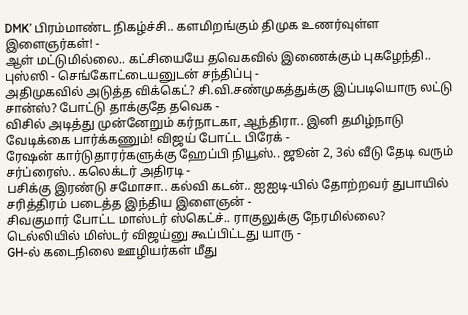DMK’ பிரம்மாண்ட நிகழ்ச்சி.. களமிறங்கும் திமுக உணர்வுள்ள இளைஞர்கள்! -
ஆள் மட்டுமில்லை.. கட்சியையே தவெகவில் இணைக்கும் புகழேந்தி.. புஸ்ஸி - செங்கோட்டையனுடன் சந்திப்பு -
அதிமுகவில் அடுத்த விக்கெட்? சி.வி.சண்முகத்துக்கு இப்படியொரு லட்டு சான்ஸ்? போட்டு தாக்குதே தவெக -
விசில் அடித்து முன்னேறும் கர்நாடகா, ஆந்திரா.. இனி தமிழ்நாடு வேடிக்கை பார்க்கணும்! விஜய் போட்ட பிரேக் -
ரேஷன் கார்டுதாரர்களுக்கு ஹேப்பி நியூஸ்.. ஜூன் 2, 3ல் வீடு தேடி வரும் சர்ப்ரைஸ்.. கலெக்டர் அதிரடி -
பசிக்கு இரண்டு சமோசா.. கல்வி கடன்.. ஐஐடி-யில் தோற்றவர் துபாயில் சரித்திரம் படைத்த இந்திய இளைஞன் -
சிவகுமார் போட்ட மாஸ்டர் ஸ்கெட்ச்.. ராகுலுக்கு நேரமில்லை? டெல்லியில் மிஸ்டர் விஜய்னு கூப்பிட்டது யாரு -
GH-ல் கடைநிலை ஊழியர்கள் மீது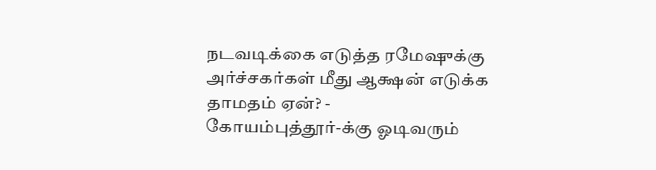நடவடிக்கை எடுத்த ரமேஷுக்கு அர்ச்சகர்கள் மீது ஆக்ஷன் எடுக்க தாமதம் ஏன்? -
கோயம்புத்தூர்-க்கு ஓடிவரும்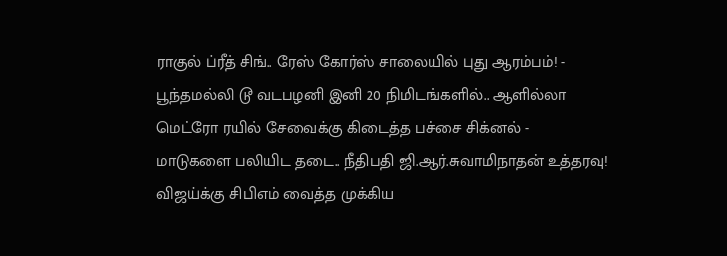ராகுல் ப்ரீத் சிங்.. ரேஸ் கோர்ஸ் சாலையில் புது ஆரம்பம்! -
பூந்தமல்லி டூ வடபழனி இனி 20 நிமிடங்களில்.. ஆளில்லா மெட்ரோ ரயில் சேவைக்கு கிடைத்த பச்சை சிக்னல் -
மாடுகளை பலியிட தடை.. நீதிபதி ஜி.ஆர்.சுவாமிநாதன் உத்தரவு! விஜய்க்கு சிபிஎம் வைத்த முக்கிய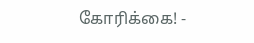கோரிக்கை! -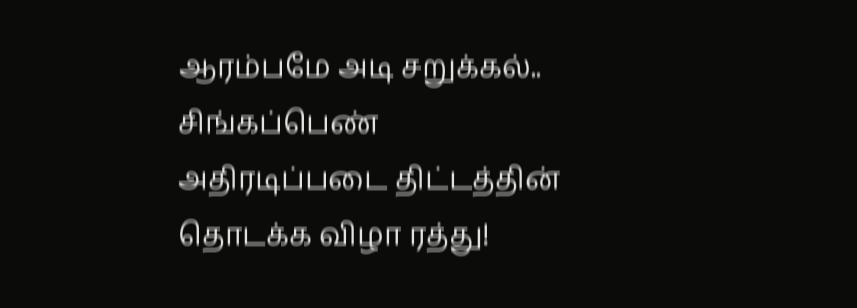ஆரம்பமே அடி சறுக்கல்.. சிங்கப்பெண் அதிரடிப்படை திட்டத்தின் தொடக்க விழா ரத்து!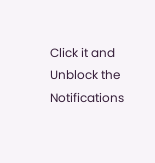Click it and Unblock the Notifications